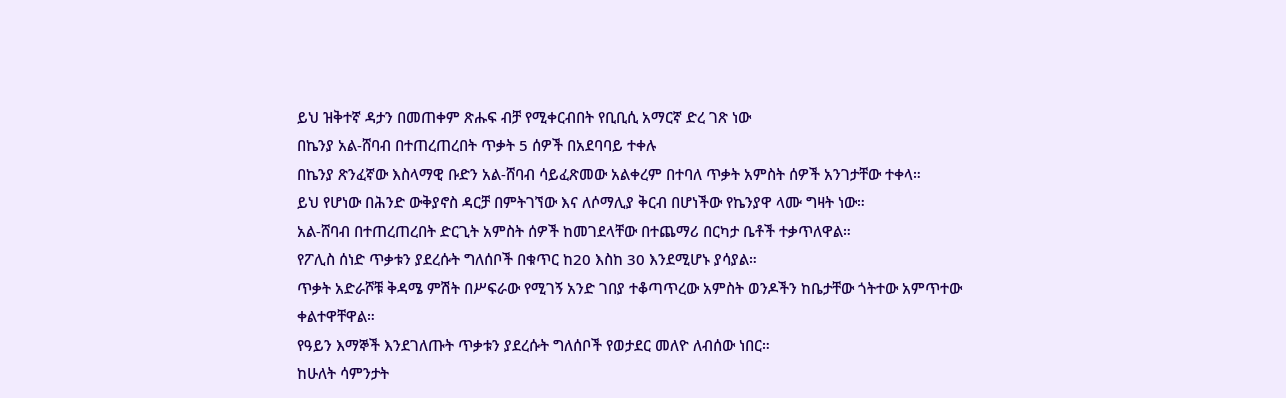ይህ ዝቅተኛ ዳታን በመጠቀም ጽሑፍ ብቻ የሚቀርብበት የቢቢሲ አማርኛ ድረ ገጽ ነው
በኬንያ አል-ሸባብ በተጠረጠረበት ጥቃት 5 ሰዎች በአደባባይ ተቀሉ
በኬንያ ጽንፈኛው እስላማዊ ቡድን አል-ሸባብ ሳይፈጽመው አልቀረም በተባለ ጥቃት አምስት ሰዎች አንገታቸው ተቀላ።
ይህ የሆነው በሕንድ ውቅያኖስ ዳርቻ በምትገኘው እና ለሶማሊያ ቅርብ በሆነችው የኬንያዋ ላሙ ግዛት ነው።
አል-ሸባብ በተጠረጠረበት ድርጊት አምስት ሰዎች ከመገደላቸው በተጨማሪ በርካታ ቤቶች ተቃጥለዋል።
የፖሊስ ሰነድ ጥቃቱን ያደረሱት ግለሰቦች በቁጥር ከ20 እስከ 30 እንደሚሆኑ ያሳያል።
ጥቃት አድራሾቹ ቅዳሜ ምሽት በሥፍራው የሚገኝ አንድ ገበያ ተቆጣጥረው አምስት ወንዶችን ከቤታቸው ጎትተው አምጥተው ቀልተዋቸዋል።
የዓይን እማኞች እንደገለጡት ጥቃቱን ያደረሱት ግለሰቦች የወታደር መለዮ ለብሰው ነበር።
ከሁለት ሳምንታት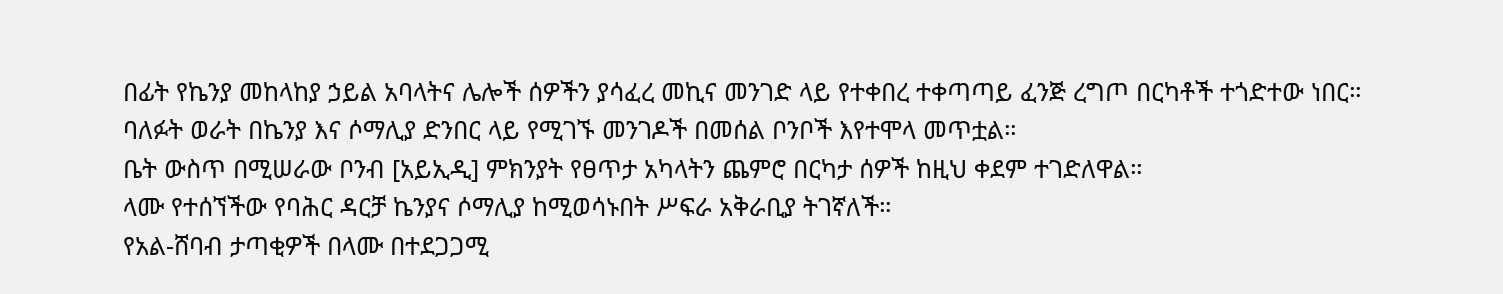በፊት የኬንያ መከላከያ ኃይል አባላትና ሌሎች ሰዎችን ያሳፈረ መኪና መንገድ ላይ የተቀበረ ተቀጣጣይ ፈንጅ ረግጦ በርካቶች ተጎድተው ነበር።
ባለፉት ወራት በኬንያ እና ሶማሊያ ድንበር ላይ የሚገኙ መንገዶች በመሰል ቦንቦች እየተሞላ መጥቷል።
ቤት ውስጥ በሚሠራው ቦንብ [አይኢዲ] ምክንያት የፀጥታ አካላትን ጨምሮ በርካታ ሰዎች ከዚህ ቀደም ተገድለዋል።
ላሙ የተሰኘችው የባሕር ዳርቻ ኬንያና ሶማሊያ ከሚወሳኑበት ሥፍራ አቅራቢያ ትገኛለች።
የአል-ሸባብ ታጣቂዎች በላሙ በተደጋጋሚ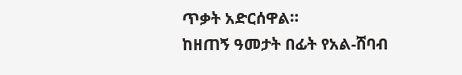ጥቃት አድርሰዋል።
ከዘጠኝ ዓመታት በፊት የአል-ሸባብ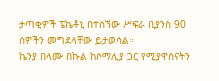ታጣቂዎች ፔኬቶኒ በተሰኘው ሥፍራ ቢያንስ 90 ሰዎችን መግደላቸው ይታወሳል።
ኬንያ በላሙ በኩል ከሶማሊያ ጋር የሚያዋስናትን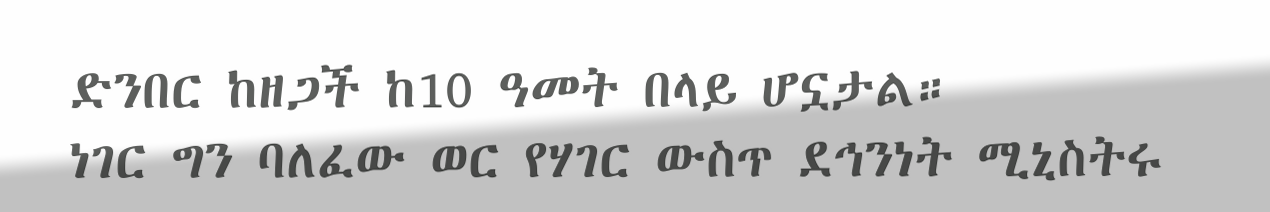ድንበር ከዘጋች ከ10 ዓመት በላይ ሆኗታል።
ነገር ግን ባለፈው ወር የሃገር ውስጥ ደኅንነት ሚኒስትሩ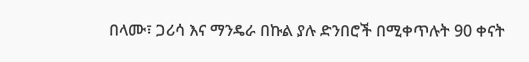በላሙ፣ ጋሪሳ እና ማንዴራ በኩል ያሉ ድንበሮች በሚቀጥሉት 90 ቀናት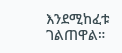እንደሚከፈቱ ገልጠዋል።